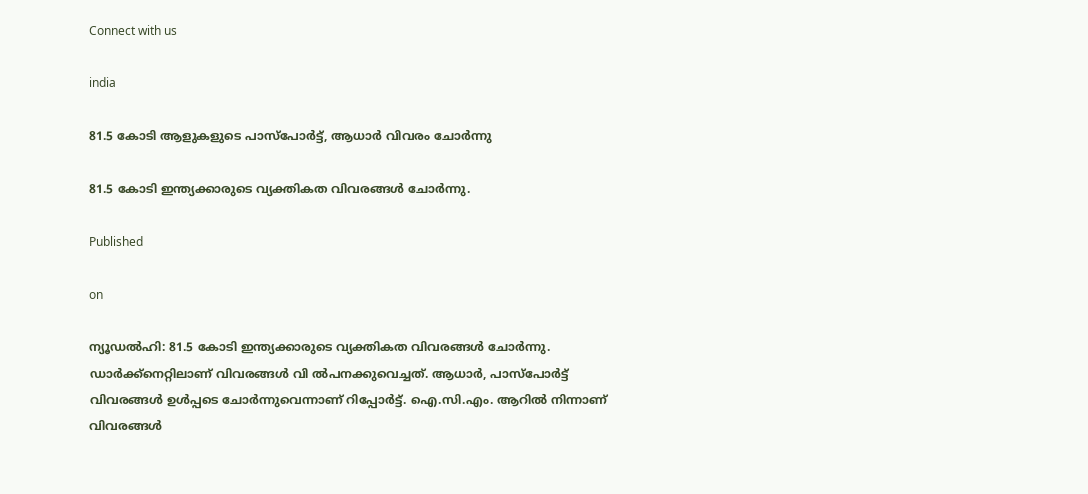Connect with us

india

81.5 കോടി ആളുകളുടെ പാസ്‌പോര്‍ട്ട്, ആധാര്‍ വിവരം ചോര്‍ന്നു

81.5 കോടി ഇന്ത്യക്കാരുടെ വ്യക്തികത വിവരങ്ങള്‍ ചോര്‍ന്നു.

Published

on

ന്യൂഡല്‍ഹി: 81.5 കോടി ഇന്ത്യക്കാരുടെ വ്യക്തികത വിവരങ്ങള്‍ ചോര്‍ന്നു. ഡാര്‍ക്ക്‌നെറ്റിലാണ് വിവരങ്ങള്‍ വി ല്‍പനക്കുവെച്ചത്. ആധാര്‍, പാസ്‌പോര്‍ട്ട് വിവരങ്ങള്‍ ഉള്‍പ്പടെ ചോര്‍ന്നുവെന്നാണ് റിപ്പോര്‍ട്ട്. ഐ.സി.എം. ആറില്‍ നിന്നാണ് വിവരങ്ങള്‍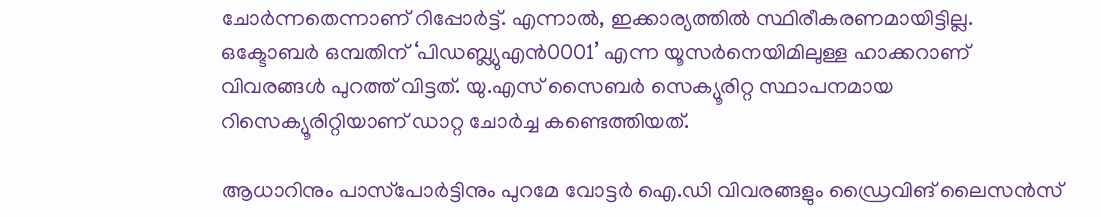ചോര്‍ന്നതെന്നാണ് റിപ്പോര്‍ട്ട്. എന്നാല്‍, ഇക്കാര്യത്തില്‍ സ്ഥിരീകരണമായിട്ടില്ല. ഒക്ടോബര്‍ ഒമ്പതിന് ‘പിഡബ്ല്യുഎന്‍0001’ എന്ന യൂസര്‍നെയിമിലുള്ള ഹാക്കറാണ് വിവരങ്ങള്‍ പുറത്ത് വിട്ടത്. യു.എസ് സൈബര്‍ സെക്യൂരിറ്റ സ്ഥാപനമായ റിസെക്യൂരിറ്റിയാണ് ഡാറ്റ ചോര്‍ച്ച കണ്ടെത്തിയത്.

ആധാറിനും പാസ്‌പോര്‍ട്ടിനും പുറമേ വോട്ടര്‍ ഐ.ഡി വിവരങ്ങളും ഡ്രൈവിങ് ലൈസന്‍സ്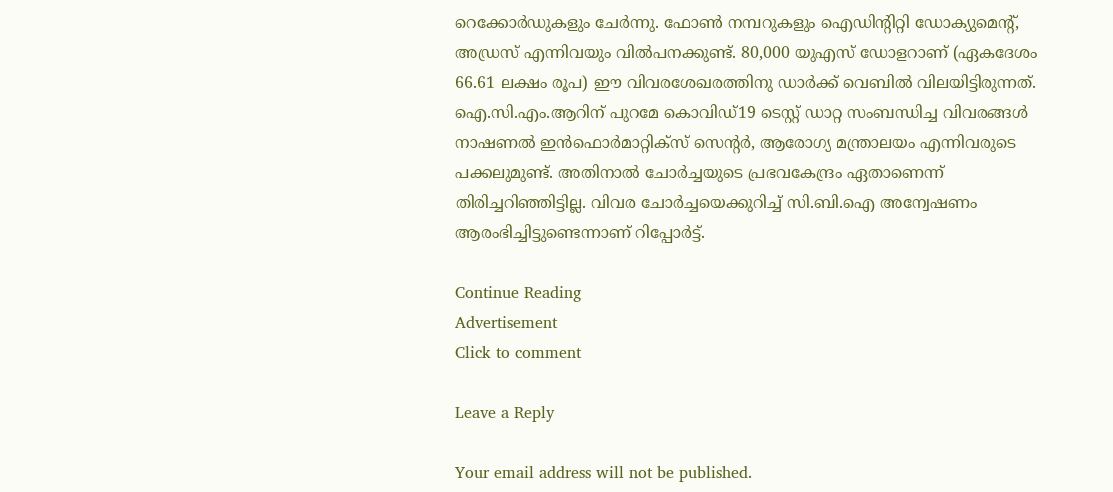റെക്കോര്‍ഡുകളും ചേര്‍ന്നു. ഫോണ്‍ നമ്പറുകളും ഐഡിന്റിറ്റി ഡോക്യുമെന്റ്, അഡ്രസ് എന്നിവയും വില്‍പനക്കുണ്ട്. 80,000 യുഎസ് ഡോളറാണ് (ഏകദേശം 66.61 ലക്ഷം രൂപ) ഈ വിവരശേഖരത്തിനു ഡാര്‍ക്ക് വെബില്‍ വിലയിട്ടിരുന്നത്. ഐ.സി.എം.ആറിന് പുറമേ കൊവിഡ്19 ടെസ്റ്റ് ഡാറ്റ സംബന്ധിച്ച വിവരങ്ങള്‍ നാഷണല്‍ ഇന്‍ഫൊര്‍മാറ്റിക്‌സ് സെന്റര്‍, ആരോഗ്യ മന്ത്രാലയം എന്നിവരുടെ പക്കലുമുണ്ട്. അതിനാല്‍ ചോര്‍ച്ചയുടെ പ്രഭവകേന്ദ്രം ഏതാണെന്ന് തിരിച്ചറിഞ്ഞിട്ടില്ല. വിവര ചോര്‍ച്ചയെക്കുറിച്ച് സി.ബി.ഐ അന്വേഷണം ആരംഭിച്ചിട്ടുണ്ടെന്നാണ് റിപ്പോര്‍ട്ട്.

Continue Reading
Advertisement
Click to comment

Leave a Reply

Your email address will not be published.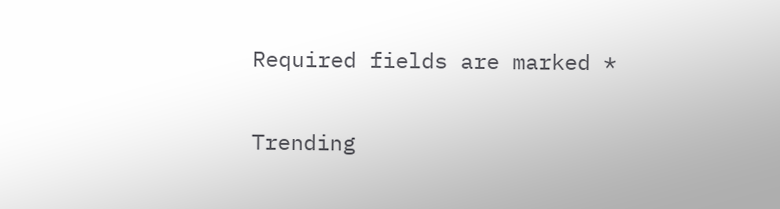Required fields are marked *

Trending